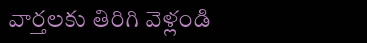వార్తలకు తిరిగి వెళ్లండి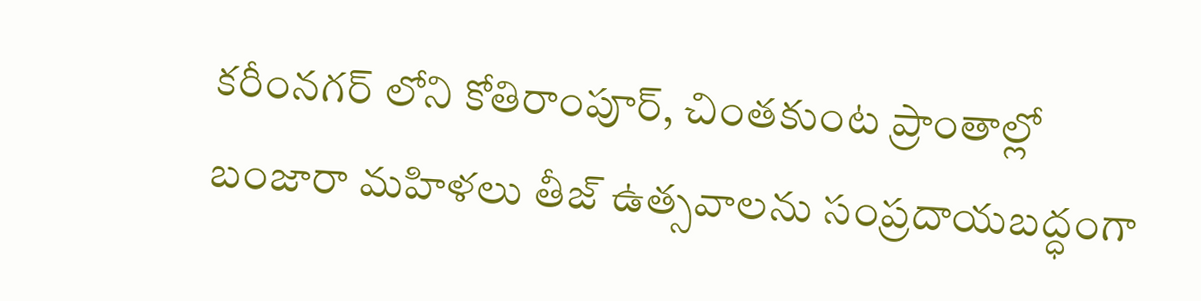కరీంనగర్ లోని కోతిరాంపూర్, చింతకుంట ప్రాంతాల్లో బంజారా మహిళలు తీజ్ ఉత్సవాలను సంప్రదాయబద్ధంగా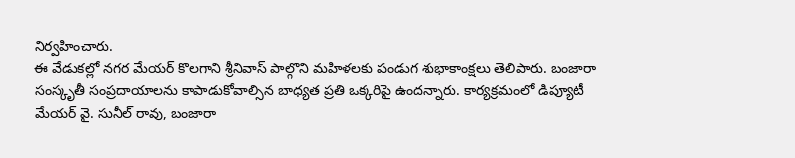నిర్వహించారు.
ఈ వేడుకల్లో నగర మేయర్ కొలగాని శ్రీనివాస్ పాల్గొని మహిళలకు పండుగ శుభాకాంక్షలు తెలిపారు. బంజారా సంస్కృతీ సంప్రదాయాలను కాపాడుకోవాల్సిన బాధ్యత ప్రతి ఒక్కరిపై ఉందన్నారు. కార్యక్రమంలో డిప్యూటీ మేయర్ వై. సునీల్ రావు, బంజారా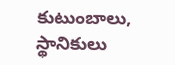కుటుంబాలు, స్థానికులు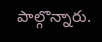పాల్గొన్నారు.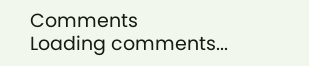Comments
Loading comments...